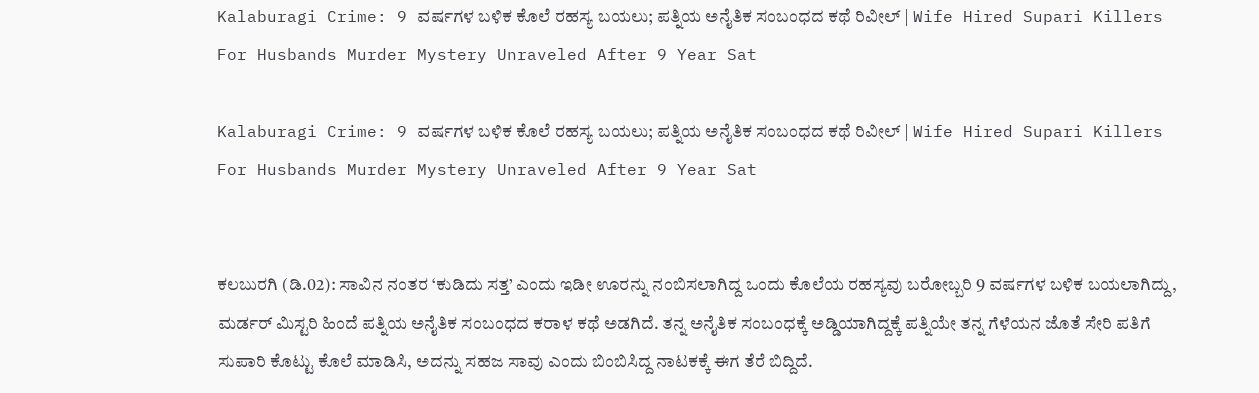Kalaburagi Crime: 9 ವರ್ಷಗಳ ಬಳಿಕ ಕೊಲೆ ರಹಸ್ಯ ಬಯಲು; ಪತ್ನಿಯ ಅನೈತಿಕ ಸಂಬಂಧದ ಕಥೆ ರಿವೀಲ್ | Wife Hired Supari Killers For Husbands Murder Mystery Unraveled After 9 Year Sat

Kalaburagi Crime: 9 ವರ್ಷಗಳ ಬಳಿಕ ಕೊಲೆ ರಹಸ್ಯ ಬಯಲು; ಪತ್ನಿಯ ಅನೈತಿಕ ಸಂಬಂಧದ ಕಥೆ ರಿವೀಲ್ | Wife Hired Supari Killers For Husbands Murder Mystery Unraveled After 9 Year Sat


ಕಲಬುರಗಿ (ಡಿ.02): ಸಾವಿನ ನಂತರ ‘ಕುಡಿದು ಸತ್ತ’ ಎಂದು ಇಡೀ ಊರನ್ನು ನಂಬಿಸಲಾಗಿದ್ದ ಒಂದು ಕೊಲೆಯ ರಹಸ್ಯವು ಬರೋಬ್ಬರಿ 9 ವರ್ಷಗಳ ಬಳಿಕ ಬಯಲಾಗಿದ್ದು, ಮರ್ಡರ್ ಮಿಸ್ಟರಿ ಹಿಂದೆ ಪತ್ನಿಯ ಅನೈತಿಕ ಸಂಬಂಧದ ಕರಾಳ ಕಥೆ ಅಡಗಿದೆ. ತನ್ನ ಅನೈತಿಕ ಸಂಬಂಧಕ್ಕೆ ಅಡ್ಡಿಯಾಗಿದ್ದಕ್ಕೆ ಪತ್ನಿಯೇ ತನ್ನ ಗೆಳೆಯನ ಜೊತೆ ಸೇರಿ ಪತಿಗೆ ಸುಪಾರಿ ಕೊಟ್ಟು ಕೊಲೆ ಮಾಡಿಸಿ, ಅದನ್ನು ಸಹಜ ಸಾವು ಎಂದು ಬಿಂಬಿಸಿದ್ದ ನಾಟಕಕ್ಕೆ ಈಗ ತೆರೆ ಬಿದ್ದಿದೆ.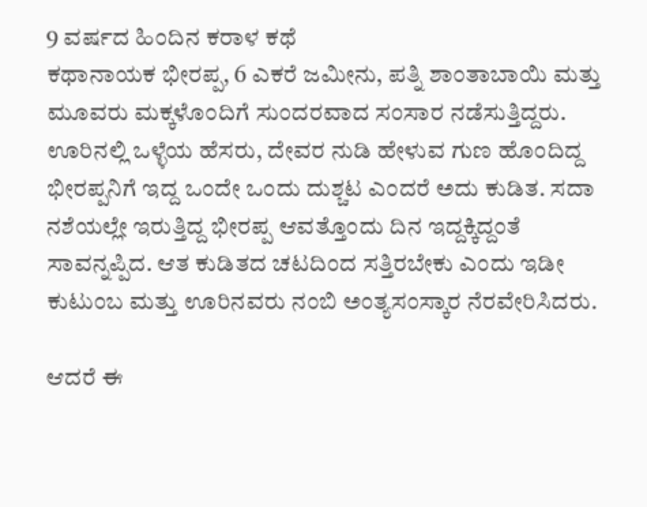9 ವರ್ಷದ ಹಿಂದಿನ ಕರಾಳ ಕಥೆ
ಕಥಾನಾಯಕ ಭೀರಪ್ಪ, 6 ಎಕರೆ ಜಮೀನು, ಪತ್ನಿ ಶಾಂತಾಬಾಯಿ ಮತ್ತು ಮೂವರು ಮಕ್ಕಳೊಂದಿಗೆ ಸುಂದರವಾದ ಸಂಸಾರ ನಡೆಸುತ್ತಿದ್ದರು. ಊರಿನಲ್ಲಿ ಒಳ್ಳೆಯ ಹೆಸರು, ದೇವರ ನುಡಿ ಹೇಳುವ ಗುಣ ಹೊಂದಿದ್ದ ಭೀರಪ್ಪನಿಗೆ ಇದ್ದ ಒಂದೇ ಒಂದು ದುಶ್ಚಟ ಎಂದರೆ ಅದು ಕುಡಿತ. ಸದಾ ನಶೆಯಲ್ಲೇ ಇರುತ್ತಿದ್ದ ಭೀರಪ್ಪ ಆವತ್ತೊಂದು ದಿನ ಇದ್ದಕ್ಕಿದ್ದಂತೆ ಸಾವನ್ನಪ್ಪಿದ. ಆತ ಕುಡಿತದ ಚಟದಿಂದ ಸತ್ತಿರಬೇಕು ಎಂದು ಇಡೀ ಕುಟುಂಬ ಮತ್ತು ಊರಿನವರು ನಂಬಿ ಅಂತ್ಯಸಂಸ್ಕಾರ ನೆರವೇರಿಸಿದರು.

ಆದರೆ ಈ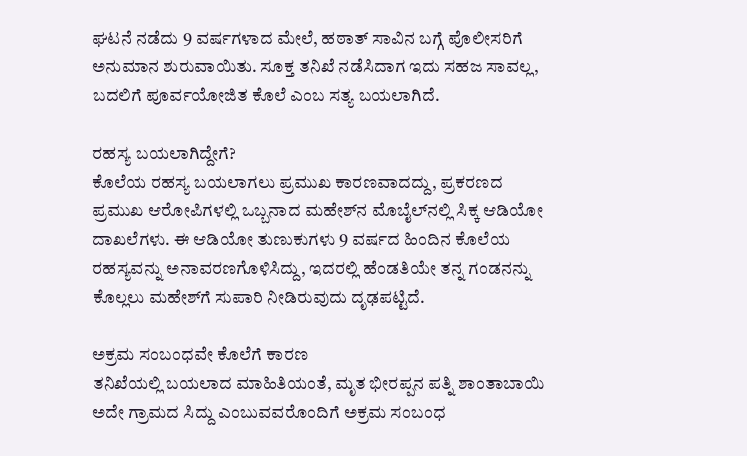ಘಟನೆ ನಡೆದು 9 ವರ್ಷಗಳಾದ ಮೇಲೆ, ಹಠಾತ್ ಸಾವಿನ ಬಗ್ಗೆ ಪೊಲೀಸರಿಗೆ ಅನುಮಾನ ಶುರುವಾಯಿತು. ಸೂಕ್ತ ತನಿಖೆ ನಡೆಸಿದಾಗ ಇದು ಸಹಜ ಸಾವಲ್ಲ, ಬದಲಿಗೆ ಪೂರ್ವಯೋಜಿತ ಕೊಲೆ ಎಂಬ ಸತ್ಯ ಬಯಲಾಗಿದೆ.

ರಹಸ್ಯ ಬಯಲಾಗಿದ್ದೇಗೆ?
ಕೊಲೆಯ ರಹಸ್ಯ ಬಯಲಾಗಲು ಪ್ರಮುಖ ಕಾರಣವಾದದ್ದು, ಪ್ರಕರಣದ ಪ್ರಮುಖ ಆರೋಪಿಗಳಲ್ಲಿ ಒಬ್ಬನಾದ ಮಹೇಶ್‌ನ ಮೊಬೈಲ್‌ನಲ್ಲಿ ಸಿಕ್ಕ ಆಡಿಯೋ ದಾಖಲೆಗಳು. ಈ ಆಡಿಯೋ ತುಣುಕುಗಳು 9 ವರ್ಷದ ಹಿಂದಿನ ಕೊಲೆಯ ರಹಸ್ಯವನ್ನು ಅನಾವರಣಗೊಳಿಸಿದ್ದು, ಇದರಲ್ಲಿ ಹೆಂಡತಿಯೇ ತನ್ನ ಗಂಡನನ್ನು ಕೊಲ್ಲಲು ಮಹೇಶ್‌ಗೆ ಸುಪಾರಿ ನೀಡಿರುವುದು ದೃಢಪಟ್ಟಿದೆ.

ಅಕ್ರಮ ಸಂಬಂಧವೇ ಕೊಲೆಗೆ ಕಾರಣ
ತನಿಖೆಯಲ್ಲಿ ಬಯಲಾದ ಮಾಹಿತಿಯಂತೆ, ಮೃತ ಭೀರಪ್ಪನ ಪತ್ನಿ ಶಾಂತಾಬಾಯಿ ಅದೇ ಗ್ರಾಮದ ಸಿದ್ದು ಎಂಬುವವರೊಂದಿಗೆ ಅಕ್ರಮ ಸಂಬಂಧ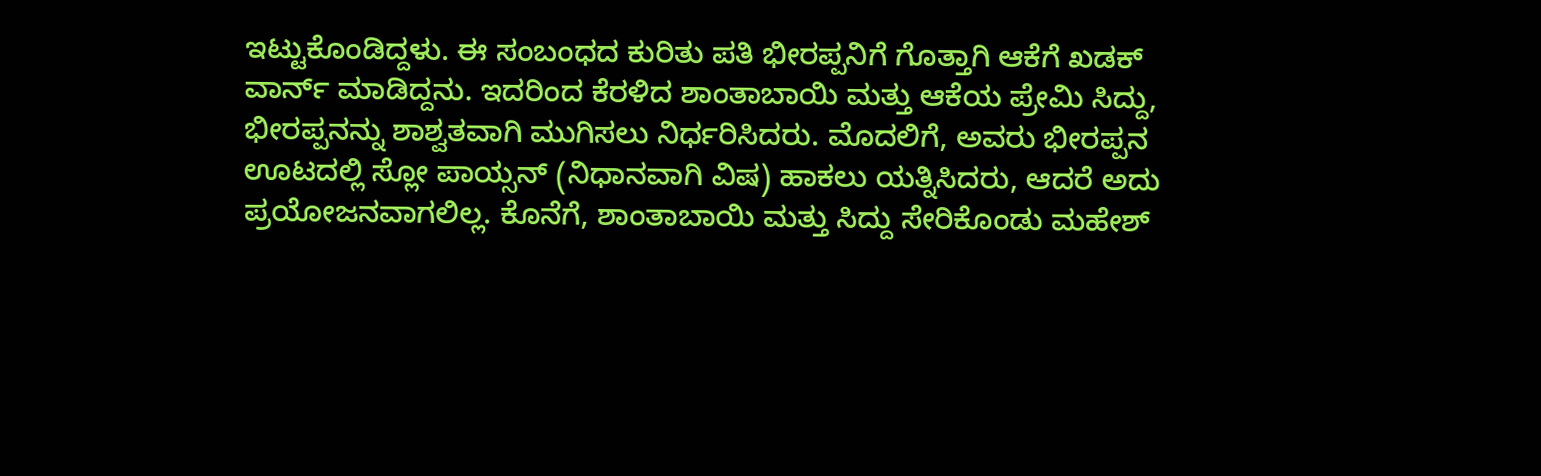ಇಟ್ಟುಕೊಂಡಿದ್ದಳು. ಈ ಸಂಬಂಧದ ಕುರಿತು ಪತಿ ಭೀರಪ್ಪನಿಗೆ ಗೊತ್ತಾಗಿ ಆಕೆಗೆ ಖಡಕ್ ವಾರ್ನ್ ಮಾಡಿದ್ದನು. ಇದರಿಂದ ಕೆರಳಿದ ಶಾಂತಾಬಾಯಿ ಮತ್ತು ಆಕೆಯ ಪ್ರೇಮಿ ಸಿದ್ದು, ಭೀರಪ್ಪನನ್ನು ಶಾಶ್ವತವಾಗಿ ಮುಗಿಸಲು ನಿರ್ಧರಿಸಿದರು. ಮೊದಲಿಗೆ, ಅವರು ಭೀರಪ್ಪನ ಊಟದಲ್ಲಿ ಸ್ಲೋ ಪಾಯ್ಸನ್ (ನಿಧಾನವಾಗಿ ವಿಷ) ಹಾಕಲು ಯತ್ನಿಸಿದರು, ಆದರೆ ಅದು ಪ್ರಯೋಜನವಾಗಲಿಲ್ಲ. ಕೊನೆಗೆ, ಶಾಂತಾಬಾಯಿ ಮತ್ತು ಸಿದ್ದು ಸೇರಿಕೊಂಡು ಮಹೇಶ್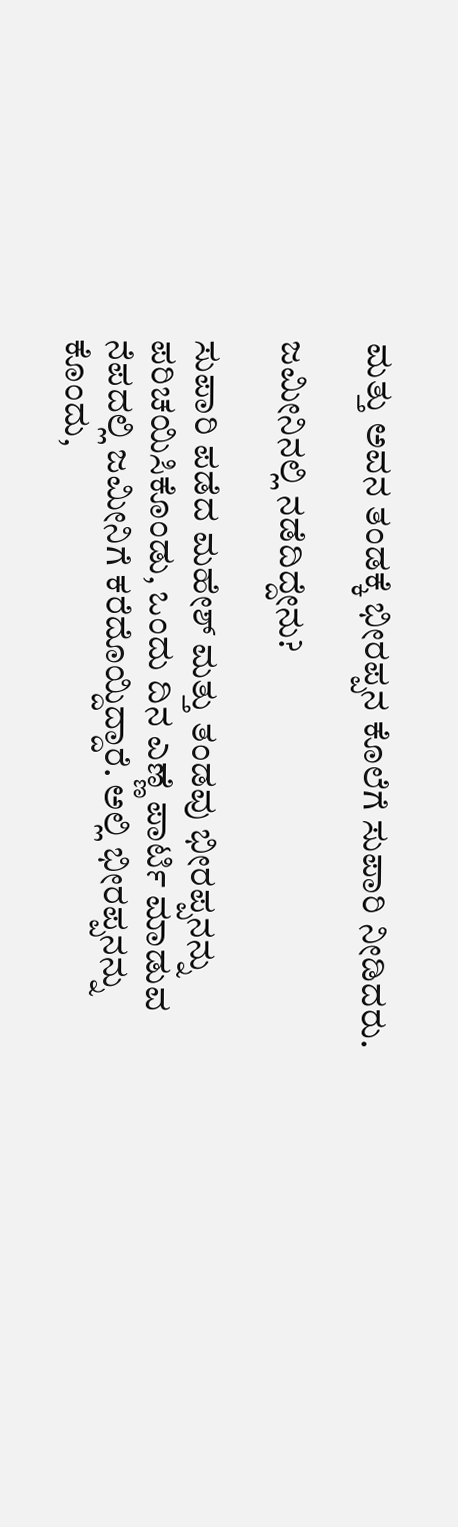ಮತ್ತು ಅವನ ತಂಡಕ್ಕೆ ಭೀರಪ್ಪನ ಕೊಲೆಗೆ ಸುಪಾರಿ ನೀಡಿದರು.

ಜಮೀನಿನಲ್ಲಿ ನಡೆದಿದ್ದೇನು?

ಸುಪಾರಿ ಪಡೆದ ಮಹೇಶ್ ಮತ್ತು ತಂಡವು ಭೀರಪ್ಪನನ್ನು ಪರಿಚಯಿಸಿಕೊಂಡು, ಒಂದು ದಿನ ಎಣ್ಣೆ ಪಾರ್ಟಿ ಮಾಡುವ ನೆಪದಲ್ಲಿ ಜಮೀನಿಗೆ ಕರೆದೊಯ್ದಿದ್ದಾರೆ. ಅಲ್ಲಿ ಭೀರಪ್ಪನನ್ನು ಕೊಂದು,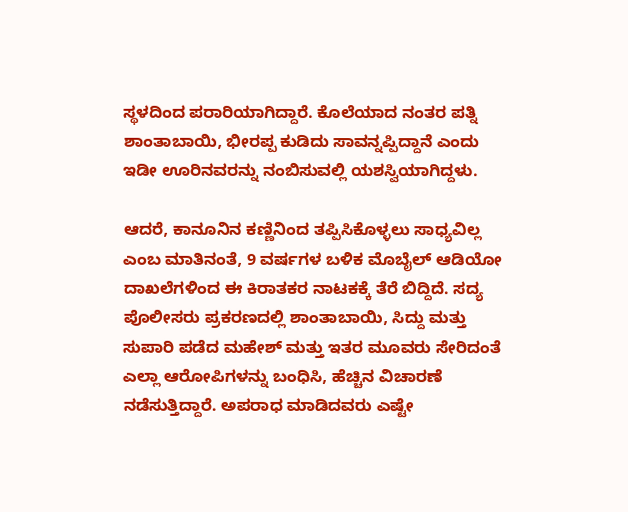ಸ್ಥಳದಿಂದ ಪರಾರಿಯಾಗಿದ್ದಾರೆ. ಕೊಲೆಯಾದ ನಂತರ ಪತ್ನಿ ಶಾಂತಾಬಾಯಿ, ಭೀರಪ್ಪ ಕುಡಿದು ಸಾವನ್ನಪ್ಪಿದ್ದಾನೆ ಎಂದು ಇಡೀ ಊರಿನವರನ್ನು ನಂಬಿಸುವಲ್ಲಿ ಯಶಸ್ವಿಯಾಗಿದ್ದಳು.

ಆದರೆ, ಕಾನೂನಿನ ಕಣ್ಣಿನಿಂದ ತಪ್ಪಿಸಿಕೊಳ್ಳಲು ಸಾಧ್ಯವಿಲ್ಲ ಎಂಬ ಮಾತಿನಂತೆ, 9 ವರ್ಷಗಳ ಬಳಿಕ ಮೊಬೈಲ್ ಆಡಿಯೋ ದಾಖಲೆಗಳಿಂದ ಈ ಕಿರಾತಕರ ನಾಟಕಕ್ಕೆ ತೆರೆ ಬಿದ್ದಿದೆ. ಸದ್ಯ ಪೊಲೀಸರು ಪ್ರಕರಣದಲ್ಲಿ ಶಾಂತಾಬಾಯಿ, ಸಿದ್ದು ಮತ್ತು ಸುಪಾರಿ ಪಡೆದ ಮಹೇಶ್ ಮತ್ತು ಇತರ ಮೂವರು ಸೇರಿದಂತೆ ಎಲ್ಲಾ ಆರೋಪಿಗಳನ್ನು ಬಂಧಿಸಿ, ಹೆಚ್ಚಿನ ವಿಚಾರಣೆ ನಡೆಸುತ್ತಿದ್ದಾರೆ. ಅಪರಾಧ ಮಾಡಿದವರು ಎಷ್ಟೇ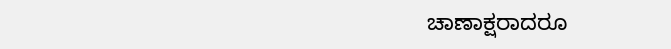ಚಾಣಾಕ್ಷರಾದರೂ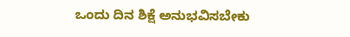ಒಂದು ದಿನ ಶಿಕ್ಷೆ ಅನುಭವಿಸಬೇಕು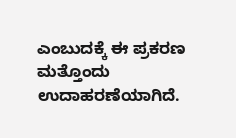ಎಂಬುದಕ್ಕೆ ಈ ಪ್ರಕರಣ ಮತ್ತೊಂದು ಉದಾಹರಣೆಯಾಗಿದೆ.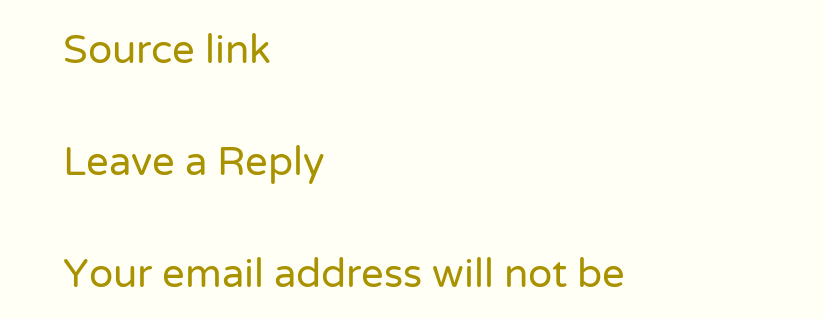Source link

Leave a Reply

Your email address will not be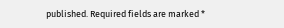published. Required fields are marked *